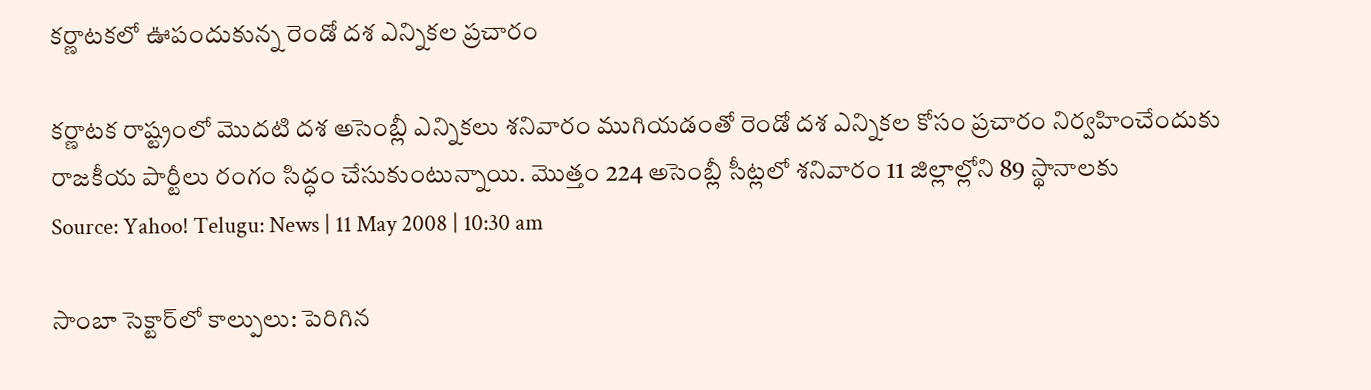కర్ణాటకలో ఊపందుకున్న రెండో దశ ఎన్నికల ప్రచారం

కర్ణాటక రాష్ట్రంలో మొదటి దశ అసెంబ్లీ ఎన్నికలు శనివారం ముగియడంతో రెండో దశ ఎన్నికల కోసం ప్రచారం నిర్వహించేందుకు రాజకీయ పార్టీలు రంగం సిద్ధం చేసుకుంటున్నాయి. మొత్తం 224 అసెంబ్లీ సీట్లలో శనివారం 11 జిల్లాల్లోని 89 స్థానాలకు
Source: Yahoo! Telugu: News | 11 May 2008 | 10:30 am

సాంబా సెక్టార్‌లో కాల్పులు: పెరిగిన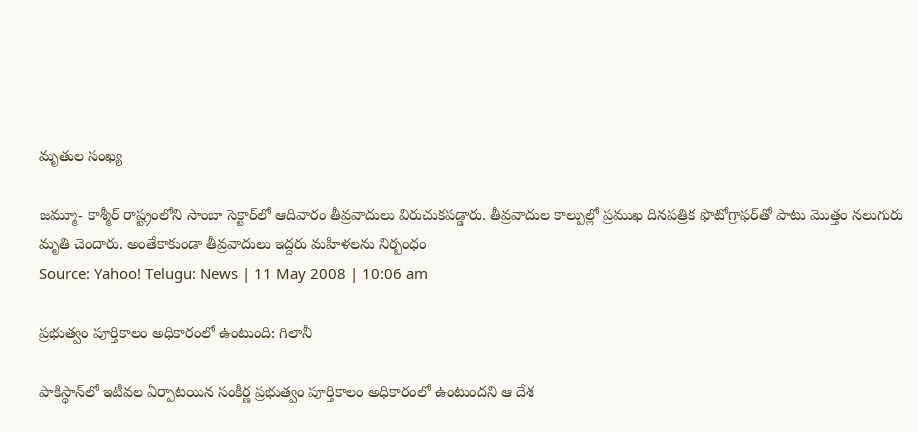మృతుల సంఖ్య

జమ్మూ- కాశ్మీర్ రాష్ట్రంలోని సాంబా సెక్టార్‌లో ఆదివారం తీవ్రవాదులు విరుచుకపడ్డారు. తీవ్రవాదుల కాల్పుల్లో ప్రముఖ దినపత్రిక ఫొటోగ్రాఫర్‌తో పాటు మొత్తం నలుగురు మృతి చెందారు. అంతేకాకుండా తీవ్రవాదులు ఇద్దరు మహిళలను నిర్బంధం
Source: Yahoo! Telugu: News | 11 May 2008 | 10:06 am

ప్రభుత్వం పూర్తికాలం అధికారంలో ఉంటుంది: గిలానీ

పాకిస్థాన్‌లో ఇటీవల ఏర్పాటయిన సంకీర్ణ ప్రభుత్వం పూర్తికాలం అధికారంలో ఉంటుందని ఆ దేశ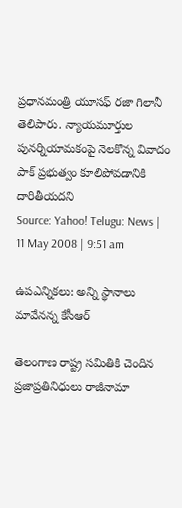ప్రధానమంత్రి యూసఫ్ రజా గిలానీ తెలిపారు. న్యాయమూర్తుల పునర్నియామకంపై నెలకొన్న వివాదం పాక్ ప్రభుత్వం కూలిపోవడానికి దారితీయదని
Source: Yahoo! Telugu: News | 11 May 2008 | 9:51 am

ఉపఎన్నికలు: అన్ని స్థానాలు మావేనన్న కేసీఆర్

తెలంగాణ రాష్ట్ర సమితికి చెందిన ప్రజాప్రతినిధులు రాజీనామా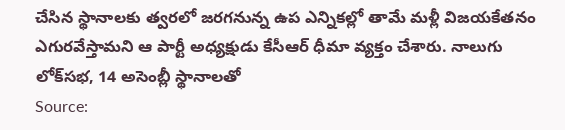చేసిన స్థానాలకు త్వరలో జరగనున్న ఉప ఎన్నికల్లో తామే మళ్లీ విజయకేతనం ఎగురవేస్తామని ఆ పార్టీ అధ్యక్షుడు కేసీఆర్ ధీమా వ్యక్తం చేశారు. నాలుగు లోక్‌సభ, 14 అసెంబ్లీ స్థానాలతో
Source: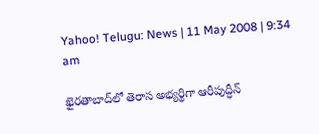Yahoo! Telugu: News | 11 May 2008 | 9:34 am

ఖైరతాబాద్‌లో తెరాస అభ్యర్థిగా ఆరీపుద్ధీన్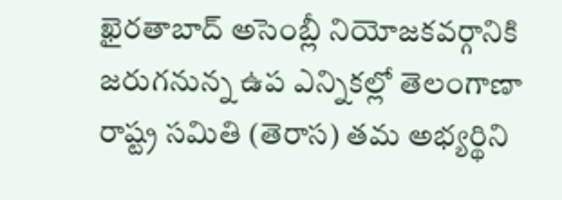ఖైరతాబాద్ అసెంబ్లీ నియోజకవర్గానికి జరుగనున్న ఉప ఎన్నికల్లో తెలంగాణా రాష్ట్ర సమితి (తెరాస) తమ అభ్యర్థిని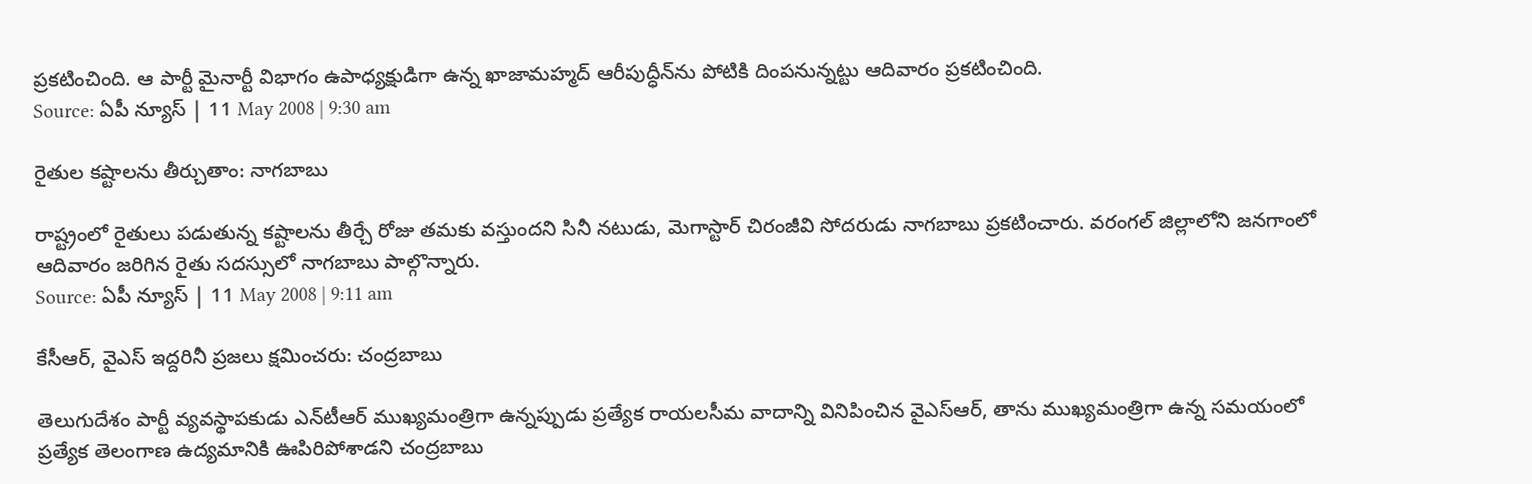ప్రకటించింది. ఆ పార్టీ మైనార్టీ విభాగం ఉపాధ్యక్షుడిగా ఉన్న ఖాజామహ్మద్ ఆరీపుద్ధీన్‌ను పోటికి దింపనున్నట్టు ఆదివారం ప్రకటించింది.
Source: ఏపీ న్యూస్ | 11 May 2008 | 9:30 am

రైతుల కష్టాలను తీర్చుతాం: నాగబాబు

రాష్ట్రంలో రైతులు పడుతున్న కష్టాలను తీర్చే రోజు తమకు వస్తుందని సినీ నటుడు, మెగాస్టార్ చిరంజీవి సోదరుడు నాగబాబు ప్రకటించారు. వరంగల్ జిల్లాలోని జనగాంలో ఆదివారం జరిగిన రైతు సదస్సులో నాగబాబు పాల్గొన్నారు.
Source: ఏపీ న్యూస్ | 11 May 2008 | 9:11 am

కేసీఆర్, వైఎస్ ఇద్దరినీ ప్రజలు క్షమించరు: చంద్రబాబు

తెలుగుదేశం పార్టీ వ్యవస్థాపకుడు ఎన్‌టీఆర్ ముఖ్యమంత్రిగా ఉన్నప్పుడు ప్రత్యేక రాయలసీమ వాదాన్ని వినిపించిన వైఎస్‌ఆర్, తాను ముఖ్యమంత్రిగా ఉన్న సమయంలో ప్రత్యేక తెలంగాణ ఉద్యమానికి ఊపిరిపోశాడని చంద్రబాబు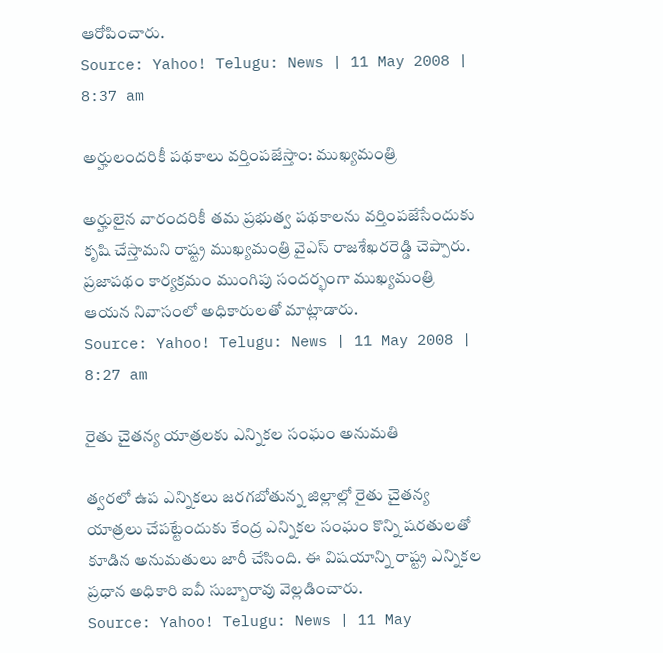ఆరోపించారు.
Source: Yahoo! Telugu: News | 11 May 2008 | 8:37 am

అర్హులందరికీ పథకాలు వర్తింపజేస్తాం: ముఖ్యమంత్రి

అర్హులైన వారందరికీ తమ ప్రభుత్వ పథకాలను వర్తింపజేసేందుకు కృషి చేస్తామని రాష్ట్ర ముఖ్యమంత్రి వైఎస్ రాజశేఖరరెడ్డి చెప్పారు. ప్రజాపథం కార్యక్రమం ముంగిపు సందర్భంగా ముఖ్యమంత్రి ఆయన నివాసంలో అధికారులతో మాట్లాడారు.
Source: Yahoo! Telugu: News | 11 May 2008 | 8:27 am

రైతు చైతన్య యాత్రలకు ఎన్నికల సంఘం అనుమతి

త్వరలో ఉప ఎన్నికలు జరగబోతున్న జిల్లాల్లో రైతు చైతన్య యాత్రలు చేపట్టేందుకు కేంద్ర ఎన్నికల సంఘం కొన్ని షరతులతో కూడిన అనుమతులు జారీ చేసింది. ఈ విషయాన్ని రాష్ట్ర ఎన్నికల ప్రధాన అధికారి ఐవీ సుబ్బారావు వెల్లడించారు.
Source: Yahoo! Telugu: News | 11 May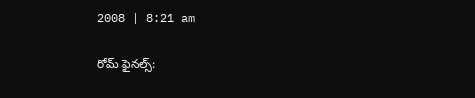2008 | 8:21 am

రోమ్ ఫైనల్స్: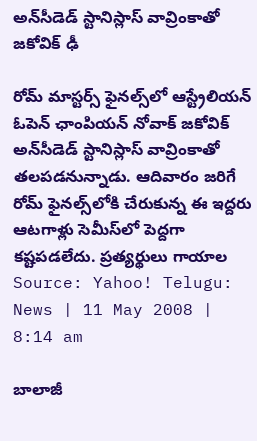అన్‌సీడెడ్ స్టానిస్లాస్ వావ్రింకాతో జకోవిక్‌ ఢీ

రోమ్ మాస్టర్స్ ఫైనల్స్‌లో ఆస్ట్రేలియన్ ఓపెన్ ఛాంపియన్ నోవాక్ జకోవిక్ అన్‌సీడెడ్ స్టానిస్లాస్ వావ్రింకాతో తలపడనున్నాడు. ఆదివారం జరిగే రోమ్ ఫైనల్స్‌లోకి చేరుకున్న ఈ ఇద్దరు ఆటగాళ్లు సెమీస్‌లో పెద్దగా కష్టపడలేదు. ప్రత్యర్థులు గాయాల
Source: Yahoo! Telugu: News | 11 May 2008 | 8:14 am

బాలాజీ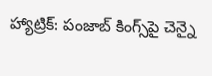హ్యాట్రిక్: పంజాబ్ కింగ్స్‌పై చెన్నై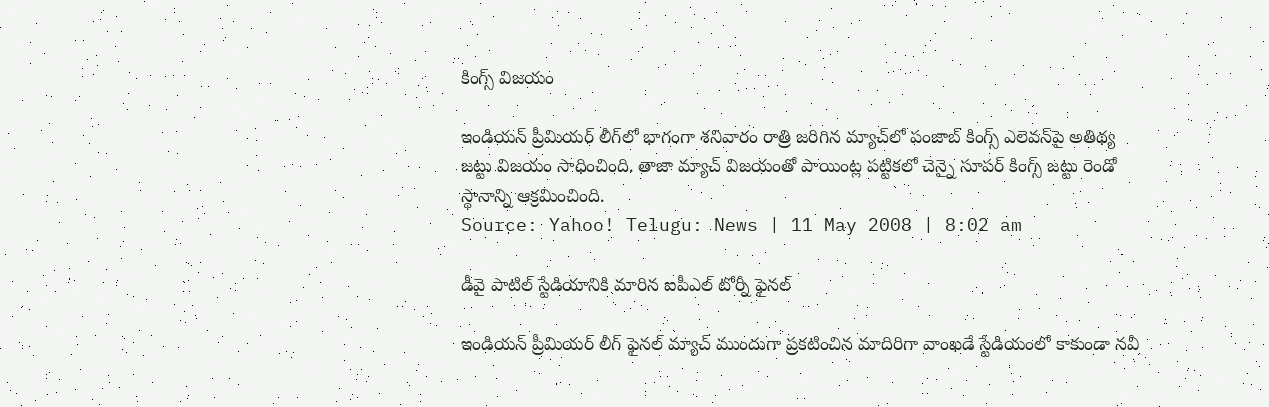కింగ్స్ విజయం

ఇండియన్ ప్రీమియర్ లీగ్‌లో భాగంగా శనివారం రాత్రి జరిగిన మ్యాచ్‌లో పంజాబ్ కింగ్స్ ఎలెవన్‌పై అతిథ్య జట్టు విజయం సాధించింది. తాజా మ్యాచ్ విజయంతో పాయింట్ల పట్టికలో చెన్నై సూపర్ కింగ్స్ జట్టు రెండో స్థానాన్ని ఆక్రమించింది.
Source: Yahoo! Telugu: News | 11 May 2008 | 8:02 am

డీవై పాటిల్ స్టేడియానికి మారిన ఐపీఎల్ టోర్నీ ఫైనల్

ఇండియన్ ప్రీమియర్ లీగ్ ఫైనల్ మ్యాచ్‌ ముందుగా ప్రకటించిన మాదిరిగా వాంఖడే స్టేడియంలో కాకుండా నవీ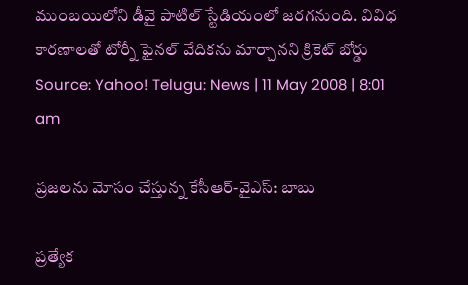ముంబయిలోని డీవై పాటిల్ స్టేడియంలో జరగనుంది. వివిధ కారణాలతో టోర్నీ ఫైనల్ వేదికను మార్చానని క్రికెట్ బోర్డు
Source: Yahoo! Telugu: News | 11 May 2008 | 8:01 am

ప్రజలను మోసం చేస్తున్న కేసీఆర్-వైఎస్: బాబు

ప్రత్యేక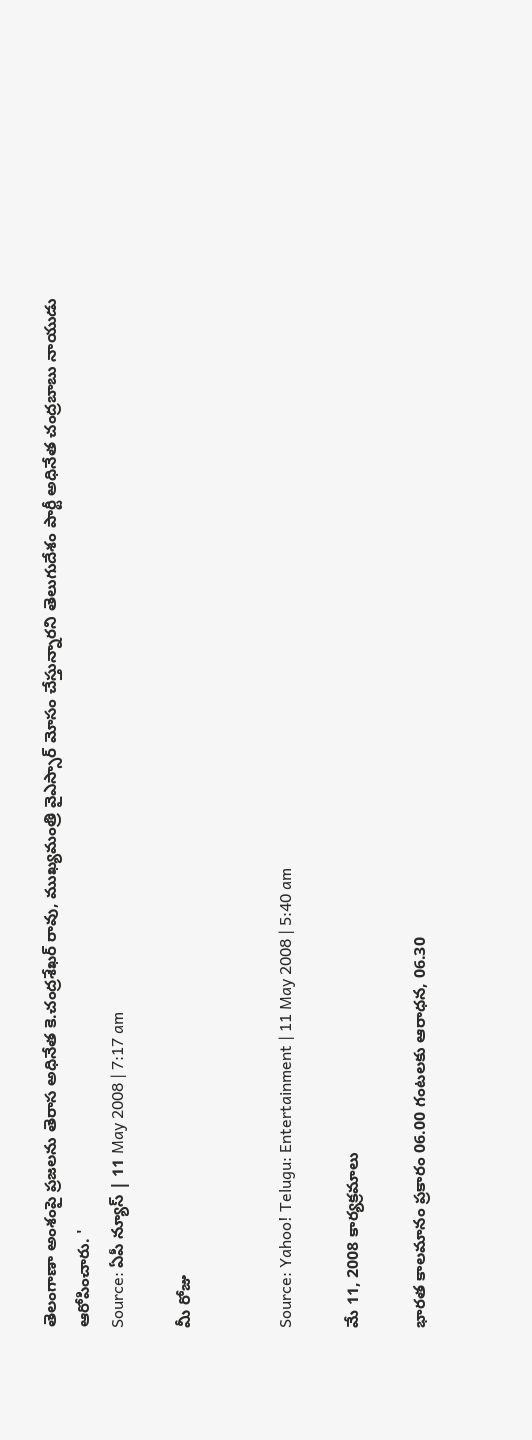తెలంగాణా అంశంపై ప్రజలను తెరాస అధినేత కె.చంద్రశేఖర్ రావు, ముఖ్యమంత్రి వైఎస్సార్ మోసం చేస్తున్నారని తెలుగుదేశం పార్టీ అధినేత చంద్రబాబు నాయుడు ఆరోపించారు. '
Source: ఏపీ న్యూస్ | 11 May 2008 | 7:17 am

మీ రోజు


Source: Yahoo! Telugu: Entertainment | 11 May 2008 | 5:40 am

మే 11, 2008 కార్యక్రమాలు

భారత కాలమానం ప్రకారం 06.00 గంటలకు ఆరాధన, 06.30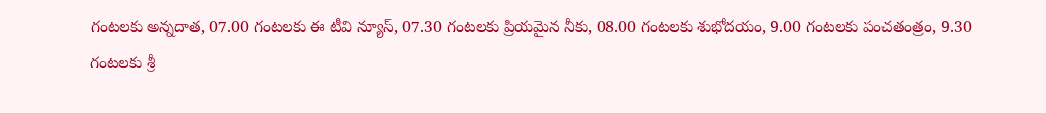గంటలకు అన్నదాత, 07.00 గంటలకు ఈ టీవి న్యూస్, 07.30 గంటలకు ప్రియమైన నీకు, 08.00 గంటలకు శుభోదయం, 9.00 గంటలకు పంచతంత్రం, 9.30 గంటలకు శ్రీ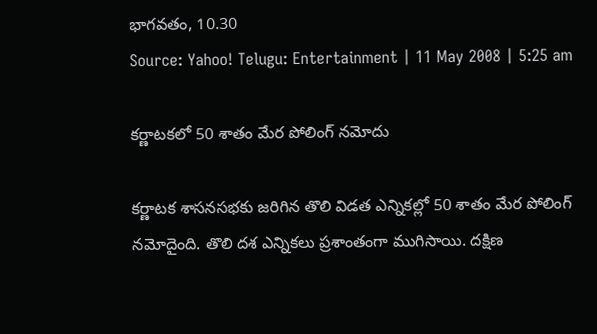భాగవతం, 10.30
Source: Yahoo! Telugu: Entertainment | 11 May 2008 | 5:25 am

కర్ణాటకలో 50 శాతం మేర పోలింగ్ నమోదు

కర్ణాటక శాసనసభకు జరిగిన తొలి విడత ఎన్నికల్లో 50 శాతం మేర పోలింగ్ నమోదైంది. తొలి దశ ఎన్నికలు ప్రశాంతంగా ముగిసాయి. దక్షిణ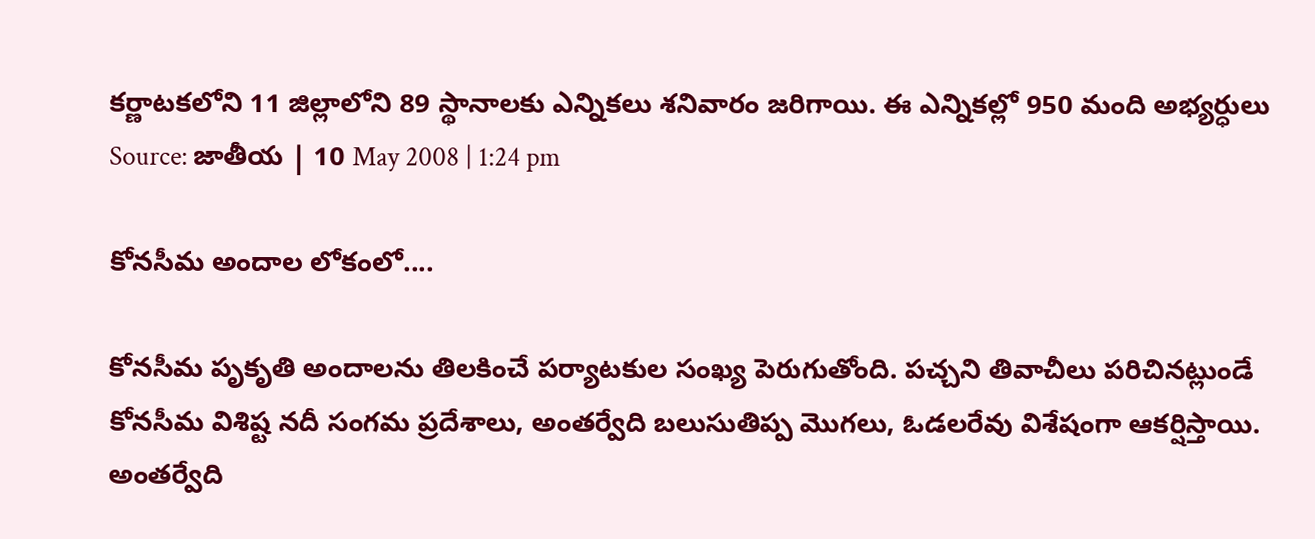కర్ణాటకలోని 11 జిల్లాలోని 89 స్థానాలకు ఎన్నికలు శనివారం జరిగాయి. ఈ ఎన్నికల్లో 950 మంది అభ్యర్ధులు
Source: జాతీయ | 10 May 2008 | 1:24 pm

కోనసీమ అందాల లోకంలో....

కోనసీమ పృకృతి అందాలను తిలకించే పర్యాటకుల సంఖ్య పెరుగుతోంది. పచ్చని తివాచీలు పరిచినట్లుండే కోనసీమ విశిష్ట నదీ సంగమ ప్రదేశాలు, అంతర్వేది బలుసుతిప్ప మొగలు, ఓడలరేవు విశేషంగా ఆకర్షిస్తాయి. అంతర్వేది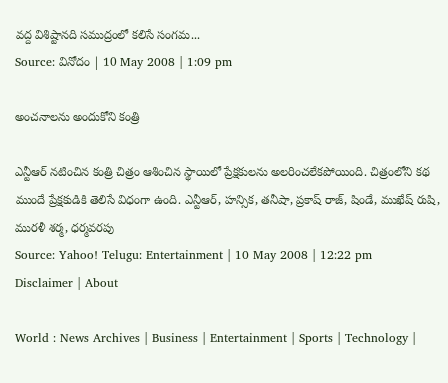వద్ద విశిష్టానది సముద్రంలో కలిసే సంగమ...
Source: వినోదం | 10 May 2008 | 1:09 pm

అంచనాలను అందుకోని కంత్రి

ఎన్టీఆర్ నటించిన కంత్రి చిత్రం ఆశించిన స్థాయిలో ప్రేక్షకులను అలరించలేకపోయింది. చిత్రంలోని కథ ముందే ప్రేక్షకుడికి తెలిసే విధంగా ఉంది. ఎన్టీఆర్, హన్సిక, తనీషా, ప్రకాష్ రాజ్, షిండే, ముఖేష్ రుషి, మురళీ శర్మ, ధర్మవరపు
Source: Yahoo! Telugu: Entertainment | 10 May 2008 | 12:22 pm
Disclaimer | About

World : News Archives | Business | Entertainment | Sports | Technology |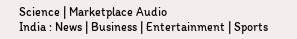Science | Marketplace Audio
India : News | Business | Entertainment | Sports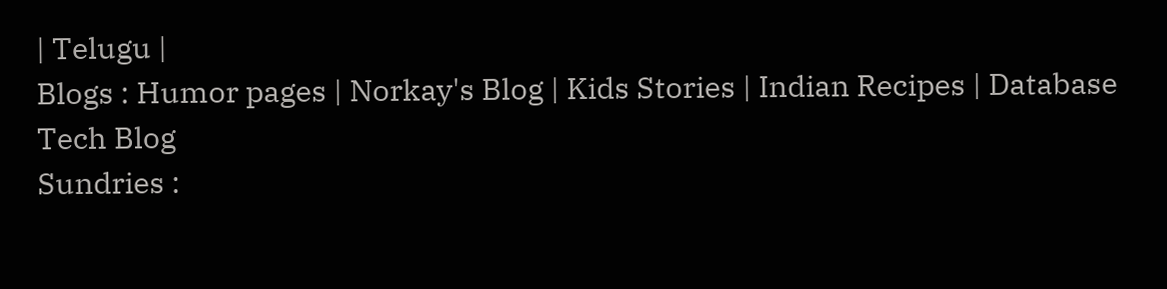| Telugu |
Blogs : Humor pages | Norkay's Blog | Kids Stories | Indian Recipes | Database Tech Blog
Sundries :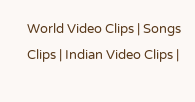World Video Clips | Songs Clips | Indian Video Clips |